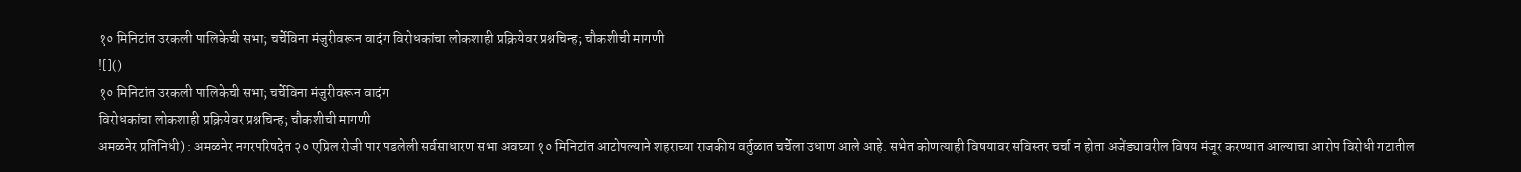१० मिनिटांत उरकली पालिकेची सभा; चर्चेविना मंजुरीवरून वादंग विरोधकांचा लोकशाही प्रक्रियेवर प्रश्नचिन्ह; चौकशीची मागणी
![]()
१० मिनिटांत उरकली पालिकेची सभा; चर्चेविना मंजुरीवरून वादंग
विरोधकांचा लोकशाही प्रक्रियेवर प्रश्नचिन्ह; चौकशीची मागणी
अमळनेर प्रतिनिधी) : अमळनेर नगरपरिषदेत २० एप्रिल रोजी पार पडलेली सर्वसाधारण सभा अवघ्या १० मिनिटांत आटोपल्याने शहराच्या राजकीय वर्तुळात चर्चेला उधाण आले आहे. सभेत कोणत्याही विषयावर सविस्तर चर्चा न होता अजेंड्यावरील विषय मंजूर करण्यात आल्याचा आरोप विरोधी गटातील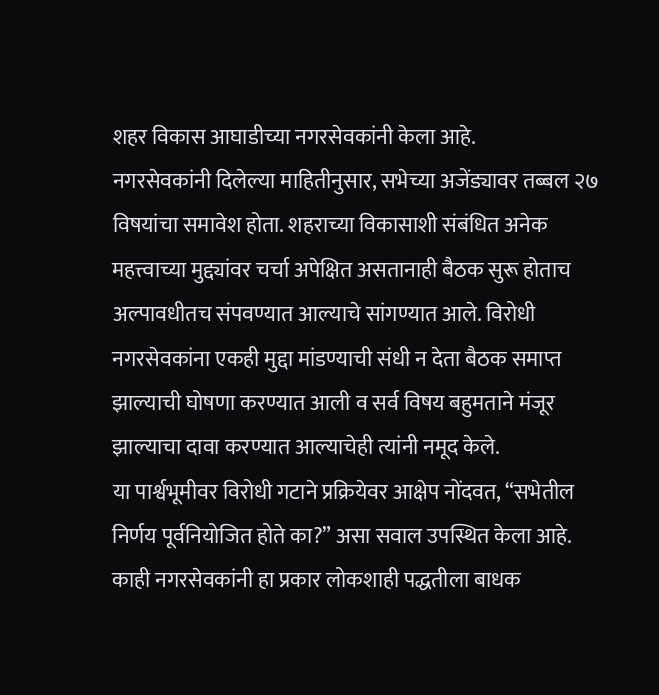शहर विकास आघाडीच्या नगरसेवकांनी केला आहे.
नगरसेवकांनी दिलेल्या माहितीनुसार, सभेच्या अजेंड्यावर तब्बल २७ विषयांचा समावेश होता. शहराच्या विकासाशी संबंधित अनेक महत्त्वाच्या मुद्द्यांवर चर्चा अपेक्षित असतानाही बैठक सुरू होताच अल्पावधीतच संपवण्यात आल्याचे सांगण्यात आले. विरोधी नगरसेवकांना एकही मुद्दा मांडण्याची संधी न देता बैठक समाप्त झाल्याची घोषणा करण्यात आली व सर्व विषय बहुमताने मंजूर झाल्याचा दावा करण्यात आल्याचेही त्यांनी नमूद केले.
या पार्श्वभूमीवर विरोधी गटाने प्रक्रियेवर आक्षेप नोंदवत, “सभेतील निर्णय पूर्वनियोजित होते का?” असा सवाल उपस्थित केला आहे. काही नगरसेवकांनी हा प्रकार लोकशाही पद्धतीला बाधक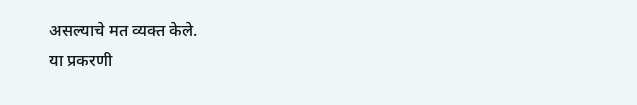असल्याचे मत व्यक्त केले.
या प्रकरणी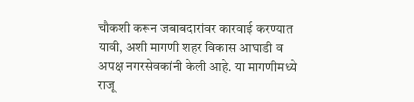चौकशी करून जबाबदारांवर कारवाई करण्यात यावी, अशी मागणी शहर विकास आघाडी व अपक्ष नगरसेवकांनी केली आहे. या मागणीमध्ये राजू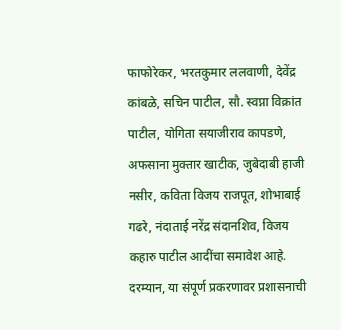फाफोरेकर, भरतकुमार ललवाणी, देवेंद्र कांबळे, सचिन पाटील, सौ. स्वप्ना विक्रांत पाटील, योगिता सयाजीराव कापडणे, अफसाना मुक्तार खाटीक, जुबेदाबी हाजी नसीर, कविता विजय राजपूत, शोभाबाई गढरे, नंदाताई नरेंद्र संदानशिव, विजय कहारु पाटील आदींचा समावेश आहे.
दरम्यान, या संपूर्ण प्रकरणावर प्रशासनाची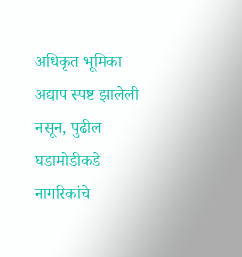अधिकृत भूमिका अद्याप स्पष्ट झालेली नसून, पुढील घडामोडीकडे नागरिकांचे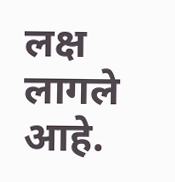लक्ष लागले आहे.